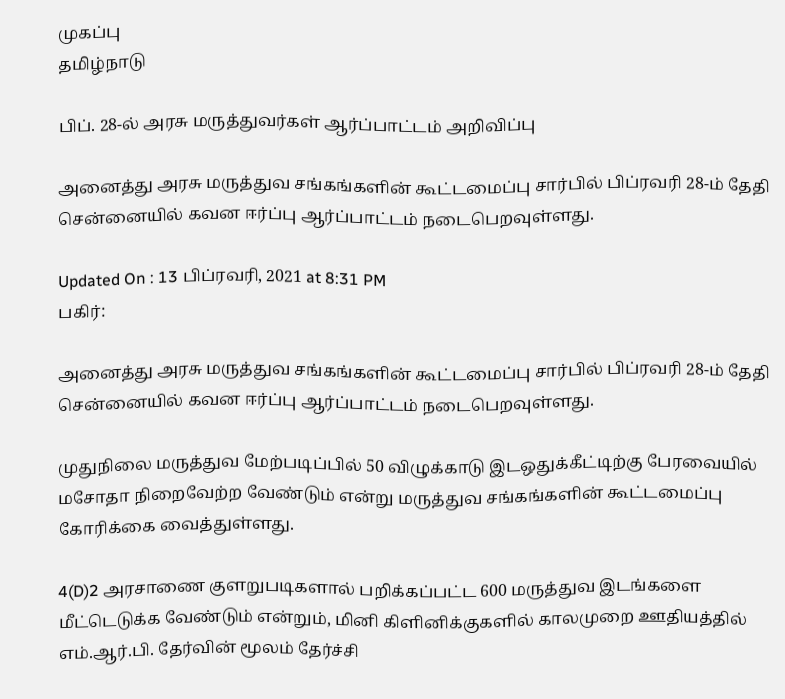முகப்பு
தமிழ்நாடு

பிப். 28-ல் அரசு மருத்துவர்கள் ஆர்ப்பாட்டம் அறிவிப்பு

அனைத்து அரசு மருத்துவ சங்கங்களின் கூட்டமைப்பு சார்பில் பிப்ரவரி 28-ம் தேதி சென்னையில் கவன ஈர்ப்பு ஆர்ப்பாட்டம் நடைபெறவுள்ளது.

Updated On : 13 பிப்ரவரி, 2021 at 8:31 PM
பகிர்:

அனைத்து அரசு மருத்துவ சங்கங்களின் கூட்டமைப்பு சார்பில் பிப்ரவரி 28-ம் தேதி சென்னையில் கவன ஈர்ப்பு ஆர்ப்பாட்டம் நடைபெறவுள்ளது.

முதுநிலை மருத்துவ மேற்படிப்பில் 50 விழுக்காடு இடஒதுக்கீட்டிற்கு பேரவையில் மசோதா நிறைவேற்ற வேண்டும் என்று மருத்துவ சங்கங்களின் கூட்டமைப்பு கோரிக்கை வைத்துள்ளது.

4(D)2 அரசாணை குளறுபடிகளால் பறிக்கப்பட்ட 600 மருத்துவ இடங்களை மீட்டெடுக்க வேண்டும் என்றும், மினி கிளினிக்குகளில் காலமுறை ஊதியத்தில் எம்.ஆர்.பி. தேர்வின் மூலம் தேர்ச்சி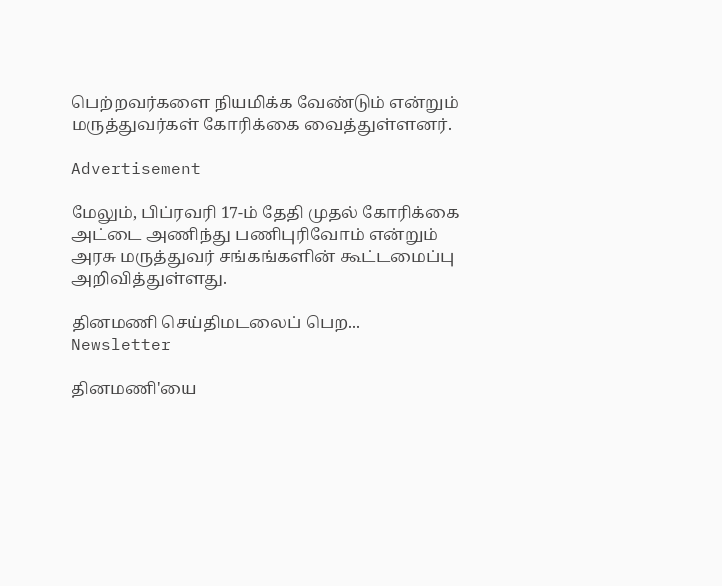பெற்றவர்களை நியமிக்க வேண்டும் என்றும் மருத்துவர்கள் கோரிக்கை வைத்துள்ளனர்.

Advertisement

மேலும், பிப்ரவரி 17-ம் தேதி முதல் கோரிக்கை அட்டை அணிந்து பணிபுரிவோம் என்றும் அரசு மருத்துவர் சங்கங்களின் கூட்டமைப்பு அறிவித்துள்ளது.

தினமணி செய்திமடலைப் பெற... Newsletter

தினமணி'யை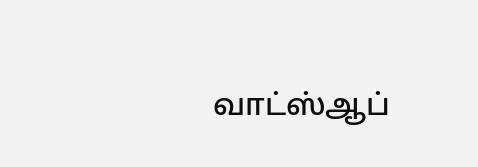வாட்ஸ்ஆப்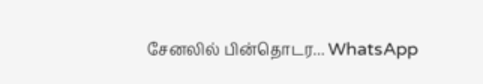சேனலில் பின்தொடர... WhatsApp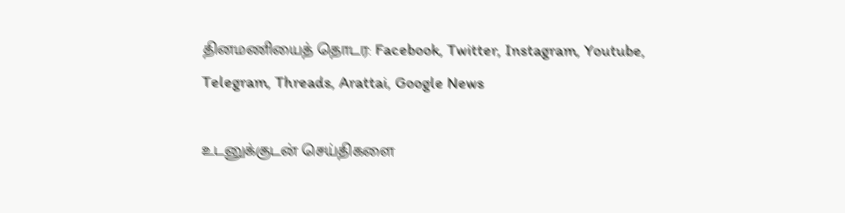தினமணியைத் தொடர: Facebook, Twitter, Instagram, Youtube, Telegram, Threads, Arattai, Google News

உடனுக்குடன் செய்திகளை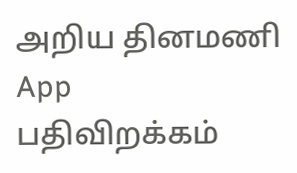அறிய தினமணி App பதிவிறக்கம்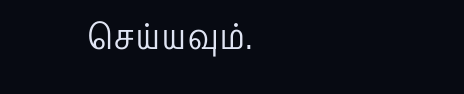செய்யவும்.